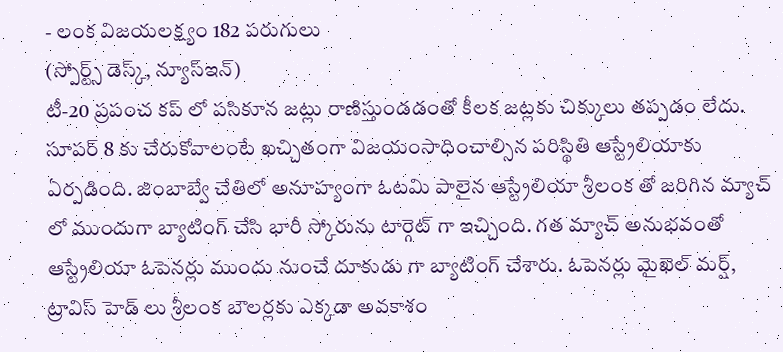- లంక విజయలక్ష్యం 182 పరుగులు
(స్పోర్ట్స్ డెస్క్, న్యూస్ఇన్)
టీ-20 ప్రపంచ కప్ లో పసికూన జట్లు రాణిస్తుండడంతో కీలక జట్లకు చిక్కులు తప్పడం లేదు. సూపర్ 8 కు చేరుకోవాలంటే ఖచ్చితంగా విజయంసాధించాల్సిన పరిస్థితి ఆస్ట్రేలియాకు ఏర్పడింది. జింబాబ్వే చేతిలో అనూహ్యంగా ఓటమి పాలైన ఆస్ట్రేలియా శ్రీలంక తో జరిగిన మ్యాచ్ లో ముందుగా బ్యాటింగ్ చేసి భారీ స్కోరును టార్గెట్ గా ఇచ్చింది. గత మ్యాచ్ అనుభవంతో ఆస్ట్రేలియా ఓపెనర్లు ముందు నుంచే దూకుడు గా బ్యాటింగ్ చేశారు. ఓపెనర్లు మైఖెల్ మర్ష్, ట్రావిస్ హెడ్ లు శ్రీలంక బౌలర్లకు ఎక్కడా అవకాశం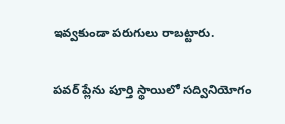ఇవ్వకుండా పరుగులు రాబట్టారు.

పవర్ ప్లేను పూర్తి స్థాయిలో సద్వినియోగం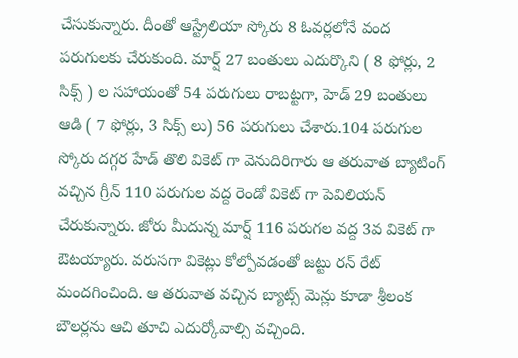చేసుకున్నారు. దీంతో ఆస్ట్రేలియా స్కోరు 8 ఓవర్లలోనే వంద పరుగులకు చేరుకుంది. మార్ష్ 27 బంతులు ఎదుర్కొని ( 8 ఫోర్లు, 2 సిక్స్ ) ల సహాయంతో 54 పరుగులు రాబట్టగా, హెడ్ 29 బంతులు ఆడి ( 7 ఫోర్లు, 3 సిక్స్ లు) 56 పరుగులు చేశారు.104 పరుగుల స్కోరు దగ్గర హేడ్ తొలి వికెట్ గా వెనుదిరిగారు ఆ తరువాత బ్యాటింగ్ వచ్చిన గ్రీన్ 110 పరుగుల వద్ద రెండో వికెట్ గా పెవిలియన్ చేరుకున్నారు. జోరు మీదున్న మార్ష్ 116 పరుగల వద్ద 3వ వికెట్ గా ఔటయ్యారు. వరుసగా వికెట్లు కోల్పోవడంతో జట్టు రన్ రేట్ మందగించింది. ఆ తరువాత వచ్చిన బ్యాట్స్ మెన్లు కూడా శ్రీలంక బౌలర్లను ఆచి తూచి ఎదుర్కోవాల్సి వచ్చింది.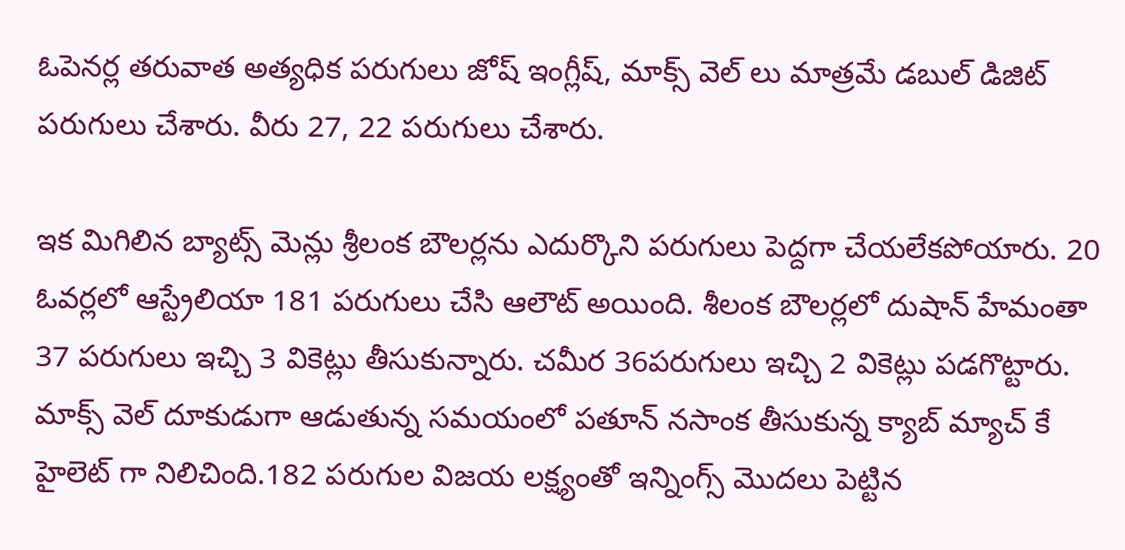ఓపెనర్ల తరువాత అత్యధిక పరుగులు జోష్ ఇంగ్లీష్, మాక్స్ వెల్ లు మాత్రమే డబుల్ డిజిట్ పరుగులు చేశారు. వీరు 27, 22 పరుగులు చేశారు.

ఇక మిగిలిన బ్యాట్స్ మెన్లు శ్రీలంక బౌలర్లను ఎదుర్కొని పరుగులు పెద్దగా చేయలేకపోయారు. 20 ఓవర్లలో ఆస్ట్రేలియా 181 పరుగులు చేసి ఆలౌట్ అయింది. శీలంక బౌలర్లలో దుషాన్ హేమంతా 37 పరుగులు ఇచ్చి 3 వికెట్లు తీసుకున్నారు. చమీర 36పరుగులు ఇచ్చి 2 వికెట్లు పడగొట్టారు. మాక్స్ వెల్ దూకుడుగా ఆడుతున్న సమయంలో పతూన్ నసాంక తీసుకున్న క్యాబ్ మ్యాచ్ కే హైలెట్ గా నిలిచింది.182 పరుగుల విజయ లక్ష్యంతో ఇన్నింగ్స్ మొదలు పెట్టిన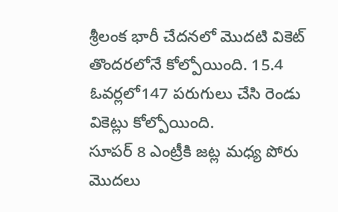శ్రీలంక భారీ చేదనలో మొదటి వికెట్ తొందరలోనే కోల్పోయింది. 15.4 ఓవర్లలో147 పరుగులు చేసి రెండు వికెట్లు కోల్పోయింది.
సూపర్ 8 ఎంట్రీకి జట్ల మధ్య పోరు మొదలు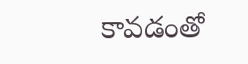కావడంతో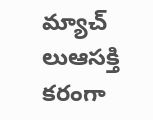మ్యాచ్ లుఆసక్తి కరంగా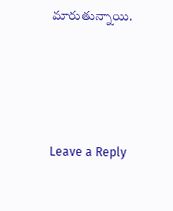మారుతున్నాయి.







Leave a Reply